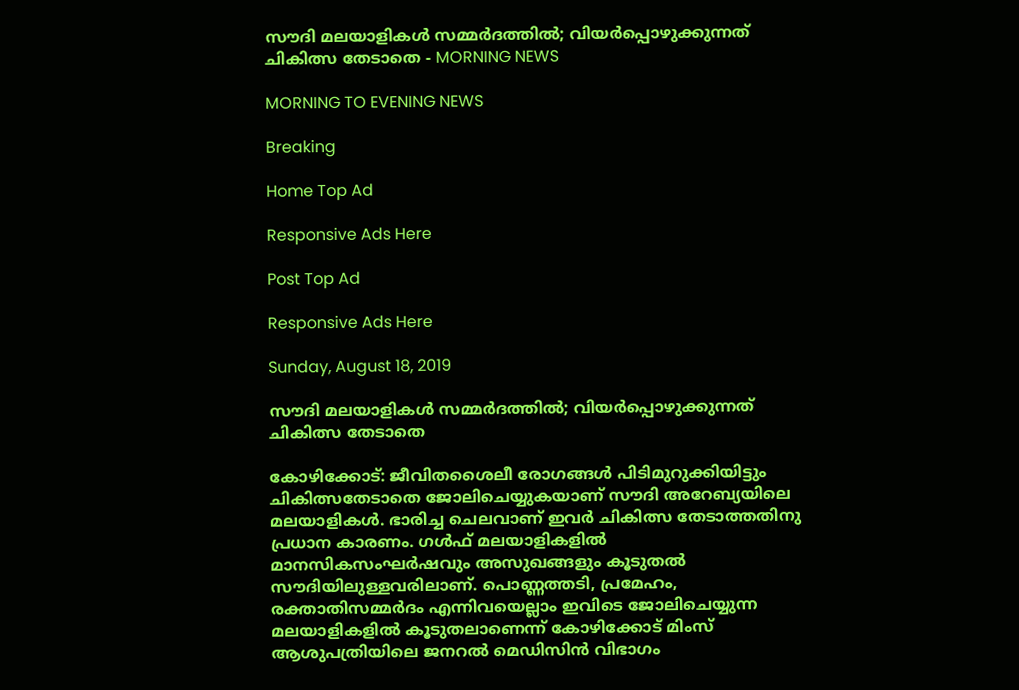സൗദി മലയാളികൾ സമ്മർദത്തിൽ; വിയർപ്പൊഴുക്കുന്നത് ചികിത്സ തേടാതെ - MORNING NEWS

MORNING TO EVENING NEWS

Breaking

Home Top Ad

Responsive Ads Here

Post Top Ad

Responsive Ads Here

Sunday, August 18, 2019

സൗദി മലയാളികൾ സമ്മർദത്തിൽ; വിയർപ്പൊഴുക്കുന്നത് ചികിത്സ തേടാതെ

കോഴിക്കോട്: ജീവിതശൈലീ രോഗങ്ങൾ പിടിമുറുക്കിയിട്ടും ചികിത്സതേടാതെ ജോലിചെയ്യുകയാണ് സൗദി അറേബ്യയിലെ മലയാളികൾ. ഭാരിച്ച ചെലവാണ് ഇവർ ചികിത്സ തേടാത്തതിനു പ്രധാന കാരണം. ഗൾഫ് മലയാളികളിൽ മാനസികസംഘർഷവും അസുഖങ്ങളും കൂടുതൽ സൗദിയിലുള്ളവരിലാണ്. പൊണ്ണത്തടി, പ്രമേഹം, രക്താതിസമ്മർദം എന്നിവയെല്ലാം ഇവിടെ ജോലിചെയ്യുന്ന മലയാളികളിൽ കൂടുതലാണെന്ന് കോഴിക്കോട് മിംസ് ആശുപത്രിയിലെ ജനറൽ മെഡിസിൻ വിഭാഗം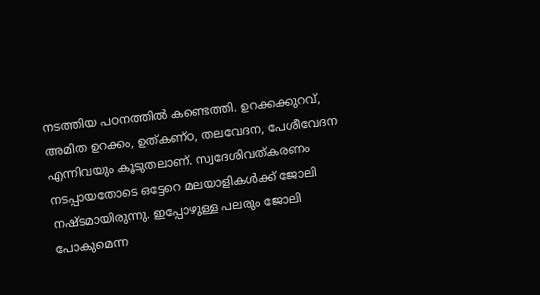നടത്തിയ പഠനത്തിൽ കണ്ടെത്തി. ഉറക്കക്കുറവ്, അമിത ഉറക്കം, ഉത്കണ്ഠ, തലവേദന, പേശീവേദന എന്നിവയും കൂടുതലാണ്. സ്വദേശിവത്കരണം നടപ്പായതോടെ ഒട്ടേറെ മലയാളികൾക്ക് ജോലി നഷ്ടമായിരുന്നു. ഇപ്പോഴുള്ള പലരും ജോലി പോകുമെന്ന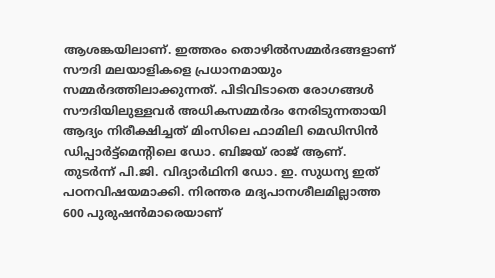ആശങ്കയിലാണ്. ഇത്തരം തൊഴിൽസമ്മർദങ്ങളാണ് സൗദി മലയാളികളെ പ്രധാനമായും സമ്മർദത്തിലാക്കുന്നത്. പിടിവിടാതെ രോഗങ്ങൾ സൗദിയിലുള്ളവർ അധികസമ്മർദം നേരിടുന്നതായി ആദ്യം നിരീക്ഷിച്ചത് മിംസിലെ ഫാമിലി മെഡിസിൻ ഡിപ്പാർട്ട്മെന്റിലെ ഡോ. ബിജയ് രാജ് ആണ്. തുടർന്ന് പി.ജി. വിദ്യാർഥിനി ഡോ. ഇ. സുധന്യ ഇത് പഠനവിഷയമാക്കി. നിരന്തര മദ്യപാനശീലമില്ലാത്ത 600 പുരുഷൻമാരെയാണ്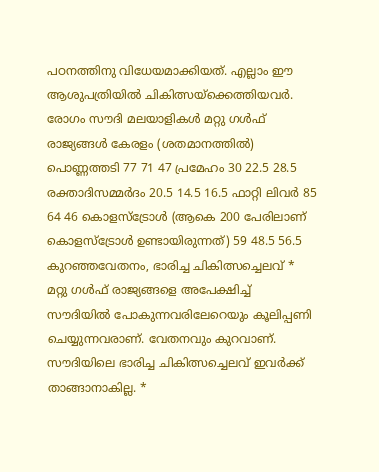പഠനത്തിനു വിധേയമാക്കിയത്. എല്ലാം ഈ ആശുപത്രിയിൽ ചികിത്സയ്ക്കെത്തിയവർ. രോഗം സൗദി മലയാളികൾ മറ്റു ഗൾഫ് രാജ്യങ്ങൾ കേരളം (ശതമാനത്തിൽ) പൊണ്ണത്തടി 77 71 47 പ്രമേഹം 30 22.5 28.5 രക്താദിസമ്മർദം 20.5 14.5 16.5 ഫാറ്റി ലിവർ 85 64 46 കൊളസ്ട്രോൾ (ആകെ 200 പേരിലാണ് കൊളസ്ട്രോൾ ഉണ്ടായിരുന്നത്) 59 48.5 56.5 കുറഞ്ഞവേതനം, ഭാരിച്ച ചികിത്സച്ചെലവ് * മറ്റു ഗൾഫ് രാജ്യങ്ങളെ അപേക്ഷിച്ച് സൗദിയിൽ പോകുന്നവരിലേറെയും കൂലിപ്പണി ചെയ്യുന്നവരാണ്. വേതനവും കുറവാണ്. സൗദിയിലെ ഭാരിച്ച ചികിത്സച്ചെലവ് ഇവർക്ക് താങ്ങാനാകില്ല. *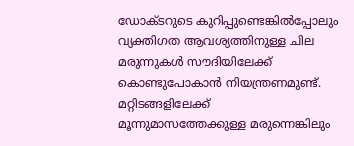ഡോക്ടറുടെ കുറിപ്പുണ്ടെങ്കിൽപ്പോലും വ്യക്തിഗത ആവശ്യത്തിനുള്ള ചില മരുന്നുകൾ സൗദിയിലേക്ക് കൊണ്ടുപോകാൻ നിയന്ത്രണമുണ്ട്. മറ്റിടങ്ങളിലേക്ക് മൂന്നുമാസത്തേക്കുള്ള മരുന്നെങ്കിലും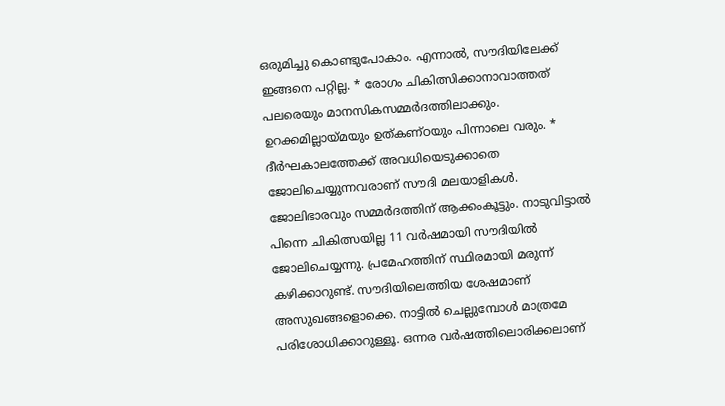ഒരുമിച്ചു കൊണ്ടുപോകാം. എന്നാൽ, സൗദിയിലേക്ക് ഇങ്ങനെ പറ്റില്ല. * രോഗം ചികിത്സിക്കാനാവാത്തത് പലരെയും മാനസികസമ്മർദത്തിലാക്കും. ഉറക്കമില്ലായ്മയും ഉത്കണ്ഠയും പിന്നാലെ വരും. * ദീർഘകാലത്തേക്ക് അവധിയെടുക്കാതെ ജോലിചെയ്യുന്നവരാണ് സൗദി മലയാളികൾ. ജോലിഭാരവും സമ്മർദത്തിന് ആക്കംകൂട്ടും. നാടുവിട്ടാൽ പിന്നെ ചികിത്സയില്ല 11 വർഷമായി സൗദിയിൽ ജോലിചെയ്യന്നു. പ്രമേഹത്തിന് സ്ഥിരമായി മരുന്ന് കഴിക്കാറുണ്ട്. സൗദിയിലെത്തിയ ശേഷമാണ് അസുഖങ്ങളൊക്കെ. നാട്ടിൽ ചെല്ലുമ്പോൾ മാത്രമേ പരിശോധിക്കാറുള്ളൂ. ഒന്നര വർഷത്തിലൊരിക്കലാണ്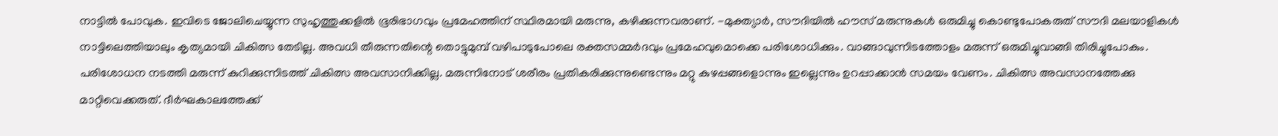നാട്ടിൽ പോവുക. ഇവിടെ ജോലിചെയ്യുന്ന സുഹൃത്തുക്കളിൽ ഭൂരിഭാഗവും പ്രമേഹത്തിന് സ്ഥിരമായി മരുന്നു, കഴിക്കുന്നവരാണ്. -മുക്ത്യാർ, സൗദിയിൽ ഹൗസ് മരുന്നുകൾ ഒരുമിച്ചു കൊണ്ടുപോകരുത് സൗദി മലയാളികൾ നാട്ടിലെത്തിയാലും കൃത്യമായി ചികിത്സ തേടില്ല. അവധി തീരുന്നതിന്റെ തൊട്ടുമുമ്പ് വഴിപാടുപോലെ രക്തസമ്മർദവും പ്രമേഹവുമൊക്കെ പരിശോധിക്കും. വാങ്ങാവുന്നിടത്തോളം മരുന്ന് ഒരുമിച്ചുവാങ്ങി തിരിച്ചുപോകും. പരിശോധന നടത്തി മരുന്ന് കുറിക്കുന്നിടത്ത് ചികിത്സ അവസാനിക്കില്ല. മരുന്നിനോട് ശരീരം പ്രതികരിക്കുന്നുണ്ടെന്നും മറ്റു കുഴപ്പങ്ങളൊന്നും ഇല്ലെന്നും ഉറപ്പാക്കാൻ സമയം വേണം. ചികിത്സ അവസാനത്തേക്കു മാറ്റിവെക്കരുത്. ദീർഘകാലത്തേക്ക്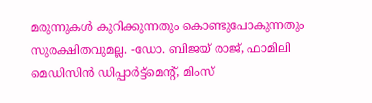മരുന്നുകൾ കുറിക്കുന്നതും കൊണ്ടുപോകുന്നതും സുരക്ഷിതവുമല്ല. -ഡോ. ബിജയ് രാജ്, ഫാമിലി മെഡിസിൻ ഡിപ്പാർട്ട്മെന്റ്, മിംസ്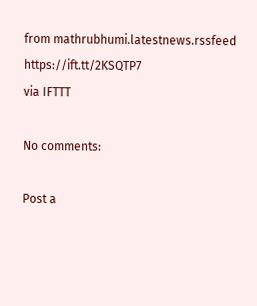from mathrubhumi.latestnews.rssfeed https://ift.tt/2KSQTP7
via IFTTT

No comments:

Post a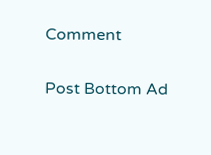Comment

Post Bottom Ad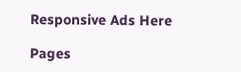Responsive Ads Here

Pages